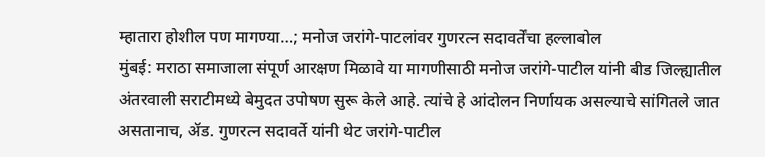म्हातारा होशील पण मागण्या…; मनोज जरांगे-पाटलांवर गुणरत्न सदावर्तेंचा हल्लाबोल
मुंबई: मराठा समाजाला संपूर्ण आरक्षण मिळावे या मागणीसाठी मनोज जरांगे-पाटील यांनी बीड जिल्ह्यातील अंतरवाली सराटीमध्ये बेमुदत उपोषण सुरू केले आहे. त्यांचे हे आंदोलन निर्णायक असल्याचे सांगितले जात असतानाच, ॲड. गुणरत्न सदावर्ते यांनी थेट जरांगे-पाटील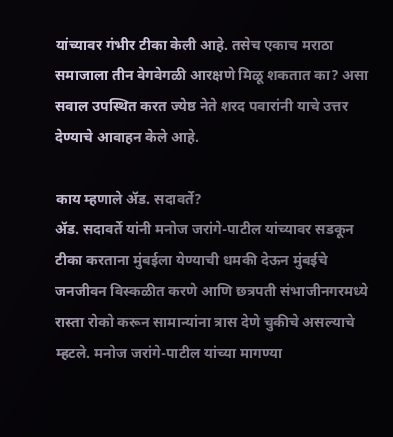यांच्यावर गंभीर टीका केली आहे. तसेच एकाच मराठा समाजाला तीन वेगवेगळी आरक्षणे मिळू शकतात का? असा सवाल उपस्थित करत ज्येष्ठ नेते शरद पवारांनी याचे उत्तर देण्याचे आवाहन केले आहे.

काय म्हणाले ॲड. सदावर्ते?
ॲड. सदावर्ते यांनी मनोज जरांगे-पाटील यांच्यावर सडकून टीका करताना मुंबईला येण्याची धमकी देऊन मुंबईचे जनजीवन विस्कळीत करणे आणि छत्रपती संभाजीनगरमध्ये रास्ता रोको करून सामान्यांना त्रास देणे चुकीचे असल्याचे म्हटले. मनोज जरांगे-पाटील यांच्या मागण्या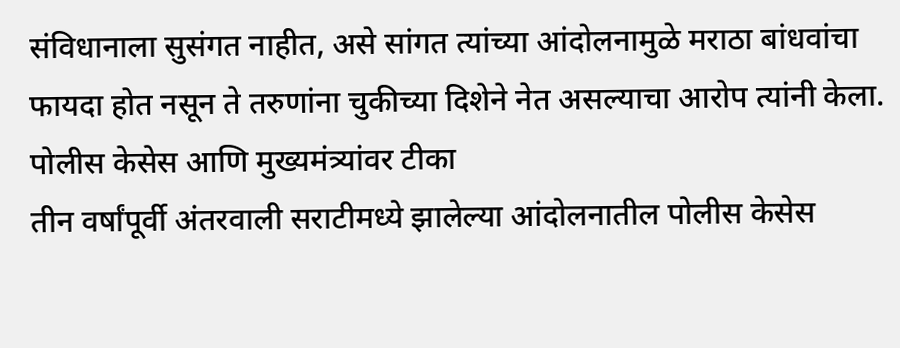संविधानाला सुसंगत नाहीत, असे सांगत त्यांच्या आंदोलनामुळे मराठा बांधवांचा फायदा होत नसून ते तरुणांना चुकीच्या दिशेने नेत असल्याचा आरोप त्यांनी केला.
पोलीस केसेस आणि मुख्यमंत्र्यांवर टीका
तीन वर्षांपूर्वी अंतरवाली सराटीमध्ये झालेल्या आंदोलनातील पोलीस केसेस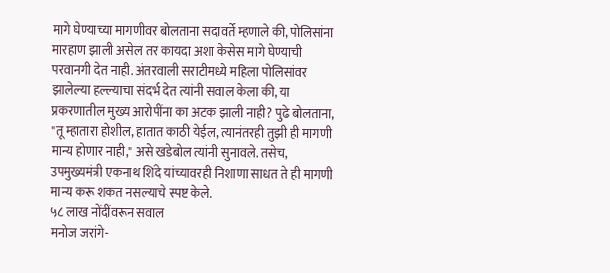मागे घेण्याच्या मागणीवर बोलताना सदावर्ते म्हणाले की, पोलिसांना मारहाण झाली असेल तर कायदा अशा केसेस मागे घेण्याची परवानगी देत नाही. अंतरवाली सराटीमध्ये महिला पोलिसांवर झालेल्या हल्ल्याचा संदर्भ देत त्यांनी सवाल केला की, या प्रकरणातील मुख्य आरोपींना का अटक झाली नाही? पुढे बोलताना, "तू म्हातारा होशील, हातात काठी येईल, त्यानंतरही तुझी ही मागणी मान्य होणार नाही," असे खडेबोल त्यांनी सुनावले. तसेच, उपमुख्यमंत्री एकनाथ शिंदे यांच्यावरही निशाणा साधत ते ही मागणी मान्य करू शकत नसल्याचे स्पष्ट केले.
५८ लाख नोंदींवरून सवाल
मनोज जरांगे-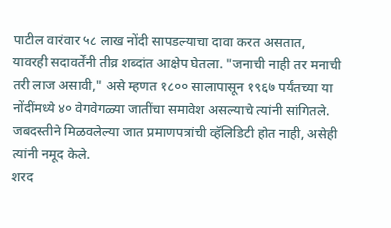पाटील वारंवार ५८ लाख नोंदी सापडल्याचा दावा करत असतात, यावरही सदावर्तेंनी तीव्र शब्दांत आक्षेप घेतला. "जनाची नाही तर मनाची तरी लाज असावी," असे म्हणत १८०० सालापासून १९६७ पर्यंतच्या या नोंदींमध्ये ४० वेगवेगळ्या जातींचा समावेश असल्याचे त्यांनी सांगितले. जबदस्तीने मिळवलेल्या जात प्रमाणपत्रांची व्हॅलिडिटी होत नाही, असेही त्यांनी नमूद केले.
शरद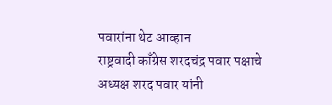पवारांना थेट आव्हान
राष्ट्रवादी काँग्रेस शरदचंद्र पवार पक्षाचे अध्यक्ष शरद पवार यांनी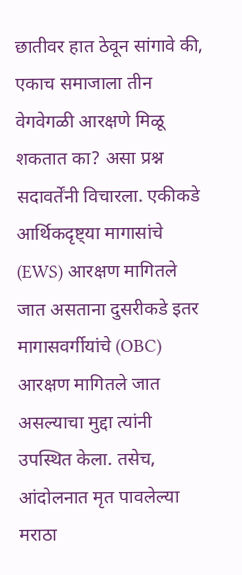छातीवर हात ठेवून सांगावे की, एकाच समाजाला तीन वेगवेगळी आरक्षणे मिळू शकतात का? असा प्रश्न सदावर्तेंनी विचारला. एकीकडे आर्थिकदृष्ट्या मागासांचे (EWS) आरक्षण मागितले जात असताना दुसरीकडे इतर मागासवर्गीयांचे (OBC) आरक्षण मागितले जात असल्याचा मुद्दा त्यांनी उपस्थित केला. तसेच, आंदोलनात मृत पावलेल्या मराठा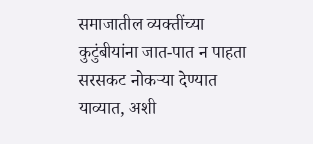समाजातील व्यक्तींच्या कुटुंबीयांना जात-पात न पाहता सरसकट नोकऱ्या देण्यात याव्यात, अशी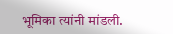भूमिका त्यांनी मांडली.